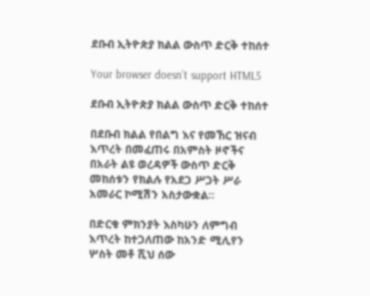ደቡብ ኢትዮጵያ ክልል ውስጥ ድርቅ ተከሰተ

Your browser doesn’t support HTML5

ደቡብ ኢትዮጵያ ክልል ውስጥ ድርቅ ተከሰተ

በደቡብ ክልል የበልግ እና የመኸር ዝናብ እጥረት በመፈጠሩ በአምስት ዞኖችና በአራት ልዩ ወረዳዎች ውስጥ ድርቅ መከሰቱን የክልሉ የአደጋ ሥጋት ሥራ አመራር ኮሚሽን አስታውቋል።

በድርቁ ምክንያት እስካሁን ለምግብ እጥረት ከተጋለጠው ከአንድ ሚሊየን ሦስት መቶ ሺህ ሰው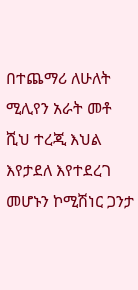በተጨማሪ ለሁለት ሚሊየን አራት መቶ ሺህ ተረጂ እህል እየታደለ እየተደረገ መሆኑን ኮሚሽነር ጋንታ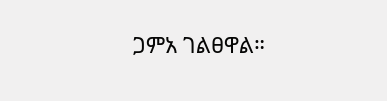ጋምአ ገልፀዋል።